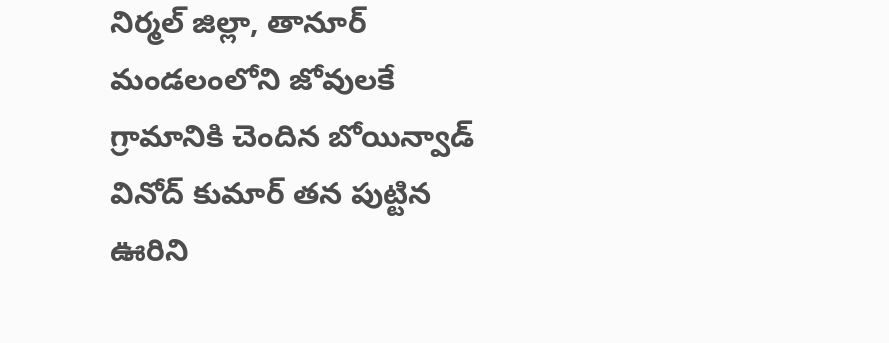నిర్మల్ జిల్లా, తానూర్ మండలంలోని జోవులకే గ్రామానికి చెందిన బోయిన్వాడ్ వినోద్ కుమార్ తన పుట్టిన ఊరిని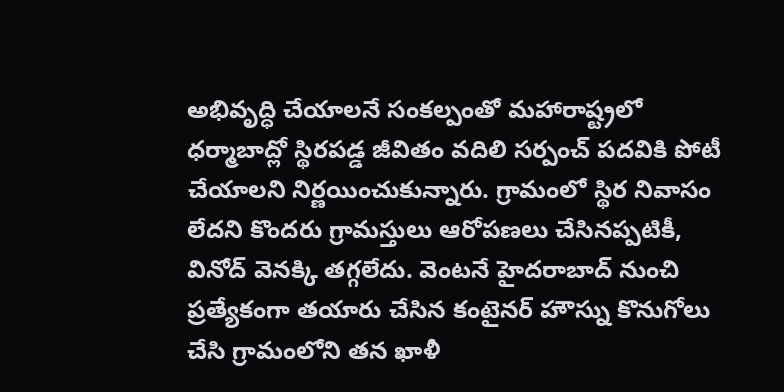అభివృద్ధి చేయాలనే సంకల్పంతో మహారాష్ట్రలో ధర్మాబాద్లో స్థిరపడ్డ జీవితం వదిలి సర్పంచ్ పదవికి పోటీ చేయాలని నిర్ణయించుకున్నారు. గ్రామంలో స్థిర నివాసం లేదని కొందరు గ్రామస్తులు ఆరోపణలు చేసినప్పటికీ, వినోద్ వెనక్కి తగ్గలేదు. వెంటనే హైదరాబాద్ నుంచి ప్రత్యేకంగా తయారు చేసిన కంటైనర్ హౌస్ను కొనుగోలు చేసి గ్రామంలోని తన ఖాళీ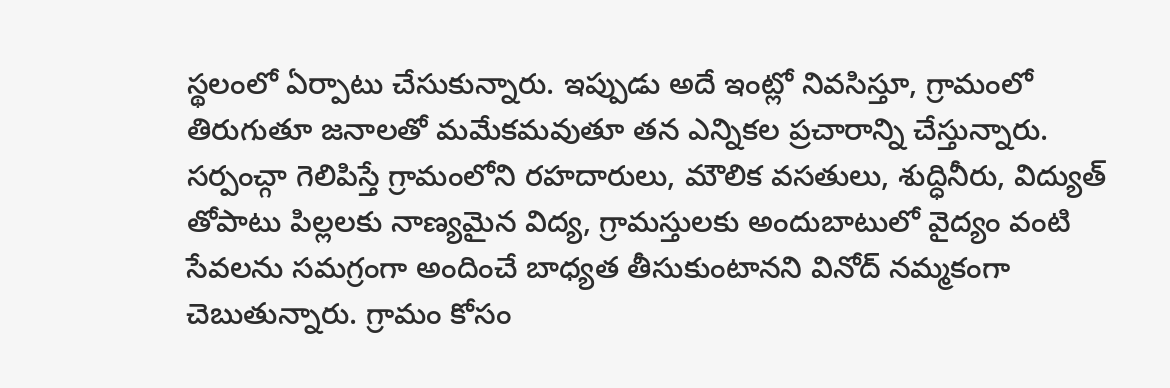స్థలంలో ఏర్పాటు చేసుకున్నారు. ఇప్పుడు అదే ఇంట్లో నివసిస్తూ, గ్రామంలో తిరుగుతూ జనాలతో మమేకమవుతూ తన ఎన్నికల ప్రచారాన్ని చేస్తున్నారు. సర్పంచ్గా గెలిపిస్తే గ్రామంలోని రహదారులు, మౌలిక వసతులు, శుద్ధినీరు, విద్యుత్ తోపాటు పిల్లలకు నాణ్యమైన విద్య, గ్రామస్తులకు అందుబాటులో వైద్యం వంటి సేవలను సమగ్రంగా అందించే బాధ్యత తీసుకుంటానని వినోద్ నమ్మకంగా చెబుతున్నారు. గ్రామం కోసం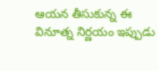ఆయన తీసుకున్న ఈ వినూత్న నిర్ణయం ఇప్పుడు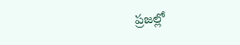ప్రజల్లో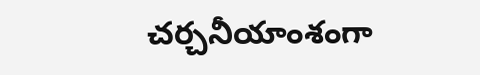చర్చనీయాంశంగా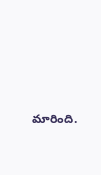మారింది.